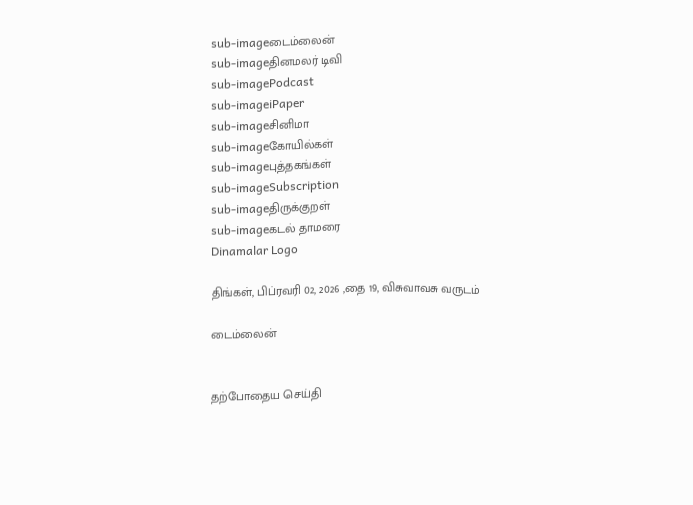sub-imageடைம்லைன்
sub-imageதினமலர் டிவி
sub-imagePodcast
sub-imageiPaper
sub-imageசினிமா
sub-imageகோயில்கள்
sub-imageபுத்தகங்கள்
sub-imageSubscription
sub-imageதிருக்குறள்
sub-imageகடல் தாமரை
Dinamalar Logo

திங்கள், பிப்ரவரி 02, 2026 ,தை 19, விசுவாவசு வருடம்

டைம்லைன்


தற்போதைய செய்தி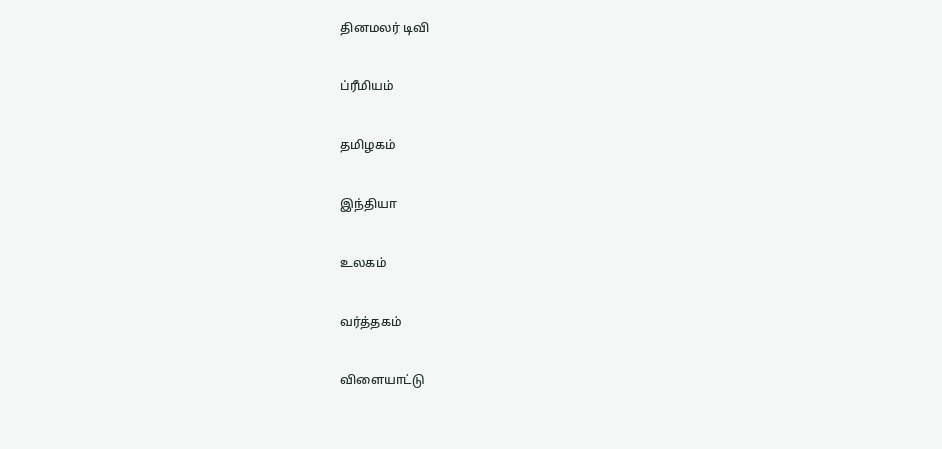தினமலர் டிவி


ப்ரீமியம்


தமிழகம்


இந்தியா


உலகம்


வர்த்தகம்


விளையாட்டு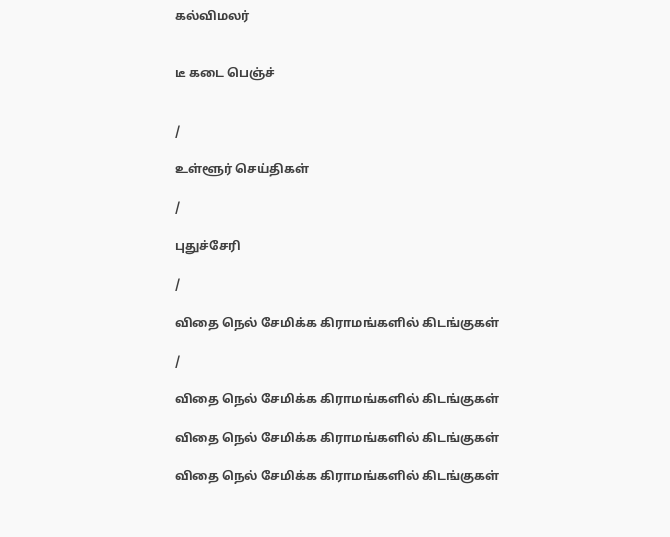கல்விமலர்


டீ கடை பெஞ்ச்


/

உள்ளூர் செய்திகள்

/

புதுச்சேரி

/

விதை நெல் சேமிக்க கிராமங்களில் கிடங்குகள்

/

விதை நெல் சேமிக்க கிராமங்களில் கிடங்குகள்

விதை நெல் சேமிக்க கிராமங்களில் கிடங்குகள்

விதை நெல் சேமிக்க கிராமங்களில் கிடங்குகள்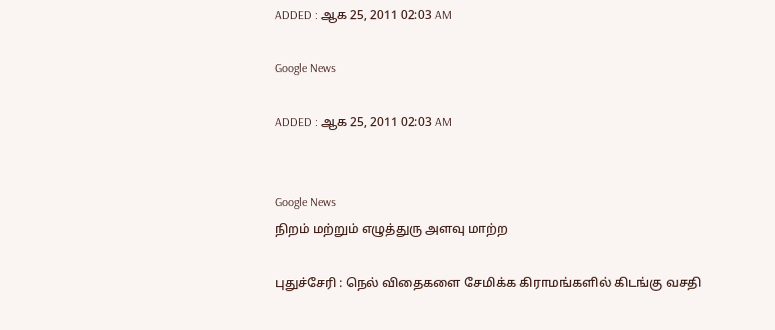ADDED : ஆக 25, 2011 02:03 AM

Google News

ADDED : ஆக 25, 2011 02:03 AM


Google News
நிறம் மற்றும் எழுத்துரு அளவு மாற்ற

புதுச்சேரி : நெல் விதைகளை சேமிக்க கிராமங்களில் கிடங்கு வசதி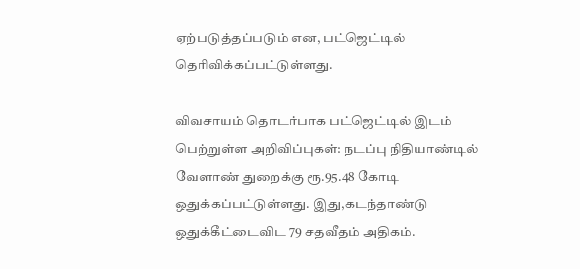ஏற்படுத்தப்படும் என, பட்ஜெட்டில் தெரிவிக்கப்பட்டுள்ளது.

விவசாயம் தொடர்பாக பட்ஜெட்டில் இடம் பெற்றுள்ள அறிவிப்புகள்: நடப்பு நிதியாண்டில் வேளாண் துறைக்கு ரூ.95.48 கோடி ஒதுக்கப்பட்டுள்ளது. இது,கடந்தாண்டு ஒதுக்கீட்டைவிட 79 சதவீதம் அதிகம்.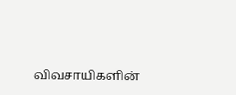விவசாயிகளின்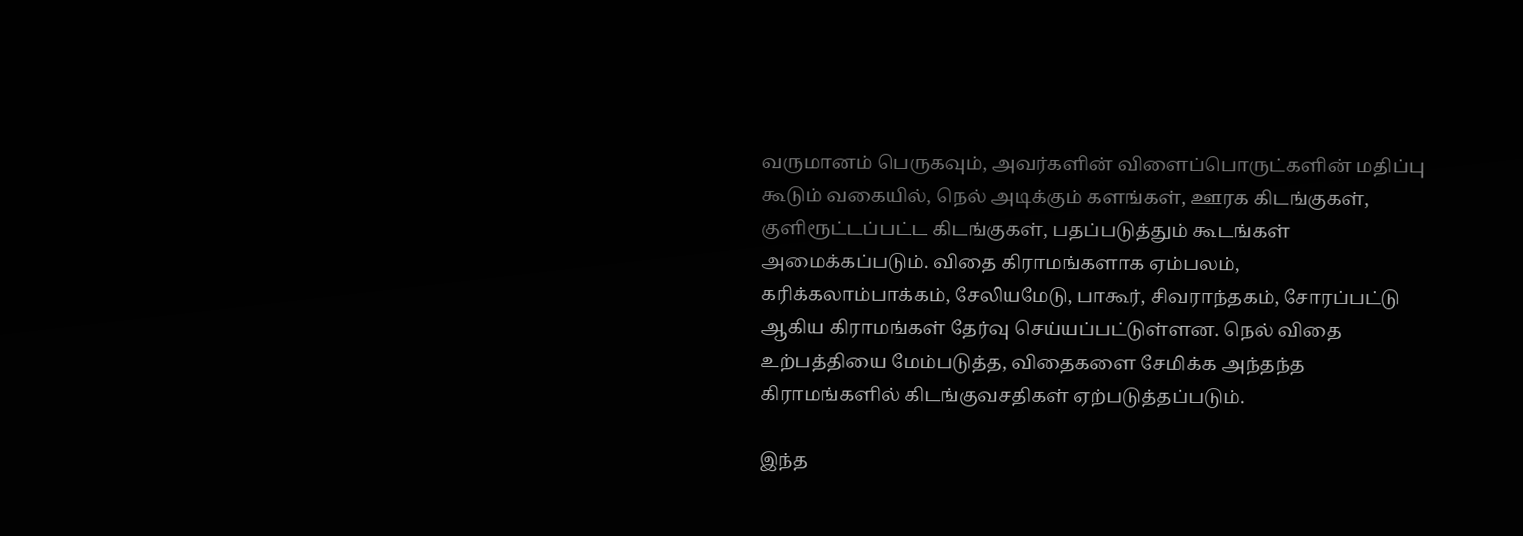வருமானம் பெருகவும், அவர்களின் விளைப்பொருட்களின் மதிப்பு கூடும் வகையில், நெல் அடிக்கும் களங்கள், ஊரக கிடங்குகள், குளிரூட்டப்பட்ட கிடங்குகள், பதப்படுத்தும் கூடங்கள் அமைக்கப்படும். விதை கிராமங்களாக ஏம்பலம், கரிக்கலாம்பாக்கம், சேலியமேடு, பாகூர், சிவராந்தகம், சோரப்பட்டு ஆகிய கிராமங்கள் தேர்வு செய்யப்பட்டுள்ளன. நெல் விதை உற்பத்தியை மேம்படுத்த, விதைகளை சேமிக்க அந்தந்த கிராமங்களில் கிடங்குவசதிகள் ஏற்படுத்தப்படும்.

இந்த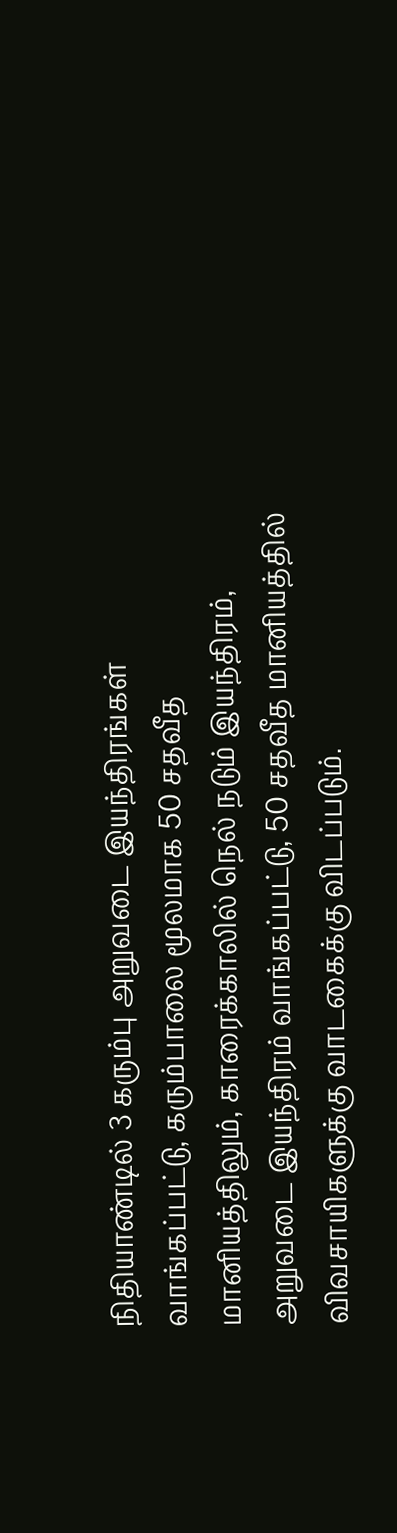நிதியாண்டில் 3 கரும்பு அறுவடை இயந்திரங்கள் வாங்கப்பட்டு, கரும்பாலை மூலமாக 50 சதவீத மானியத்திலும், காரைக்காலில் நெல் நடும் இயந்திரம், அறுவடை இயந்திரம் வாங்கப்பட்டு, 50 சதவீத மானியத்தில் விவசாயிகளுக்கு வாடகைக்கு விடப்படும்.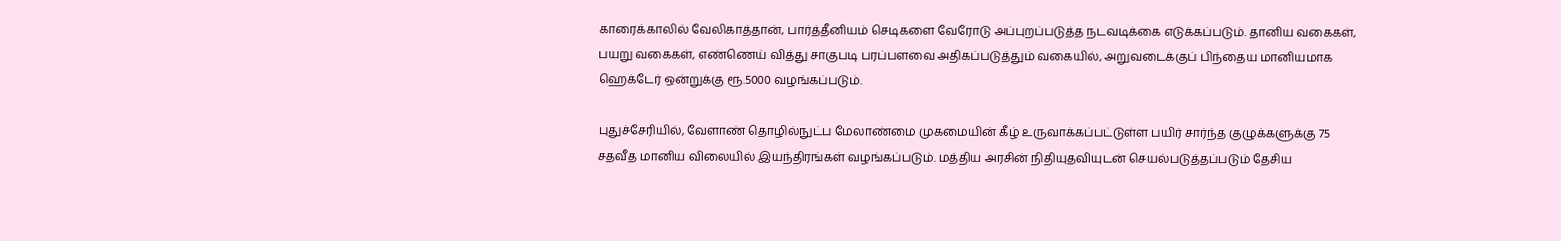காரைக்காலில் வேலிகாத்தான், பார்த்தீனியம் செடிகளை வேரோடு அப்புறப்படுத்த நடவடிக்கை எடுக்கப்படும். தானிய வகைகள், பயறு வகைகள், எண்ணெய் வித்து சாகுபடி பரப்பளவை அதிகப்படுத்தும் வகையில், அறுவடைக்குப் பிந்தைய மானியமாக ஹெக்டேர் ஒன்றுக்கு ரூ.5000 வழங்கப்படும்.

புதுச்சேரியில், வேளாண் தொழில்நுட்ப மேலாண்மை முகமையின் கீழ் உருவாக்கப்பட்டுள்ள பயிர் சார்ந்த குழுக்களுக்கு 75 சதவீத மானிய விலையில் இயந்திரங்கள் வழங்கப்படும். மத்திய அரசின் நிதியுதவியுடன் செயல்படுத்தப்படும் தேசிய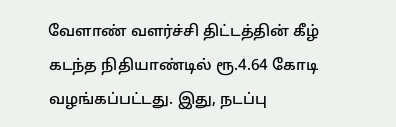வேளாண் வளர்ச்சி திட்டத்தின் கீழ் கடந்த நிதியாண்டில் ரூ.4.64 கோடி வழங்கப்பட்டது. இது, நடப்பு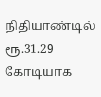நிதியாண்டில் ரூ.31.29 கோடியாக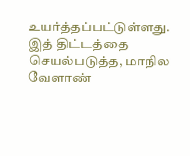உயர்த்தப்பட்டுள்ளது. இத் திட்டத்தை செயல்படுத்த, மாநில வேளாண்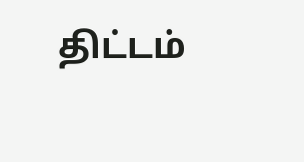திட்டம்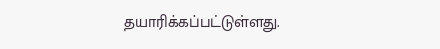தயாரிக்கப்பட்டுள்ளது.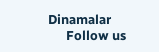Dinamalar
      Follow us